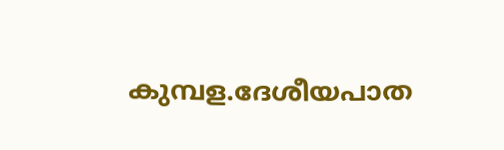കുമ്പള.ദേശീയപാത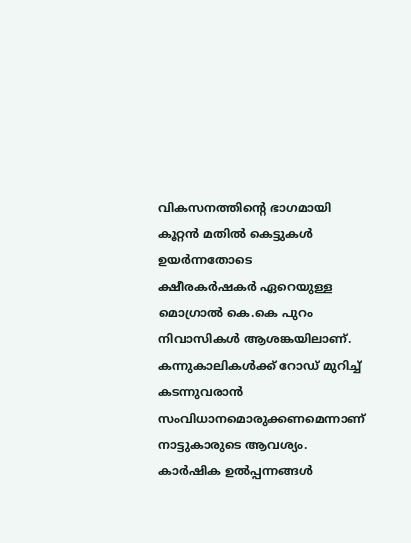വികസനത്തിൻ്റെ ഭാഗമായി കൂറ്റൻ മതിൽ കെട്ടുകൾ ഉയർന്നതോടെ
ക്ഷീരകർഷകർ ഏറെയുള്ള മൊഗ്രാൽ കെ.കെ പുറം നിവാസികൾ ആശങ്കയിലാണ്.
കന്നുകാലികൾക്ക് റോഡ് മുറിച്ച് കടന്നുവരാൻ സംവിധാനമൊരുക്കണമെന്നാണ് നാട്ടുകാരുടെ ആവശ്യം. കാർഷിക ഉൽപ്പന്നങ്ങൾ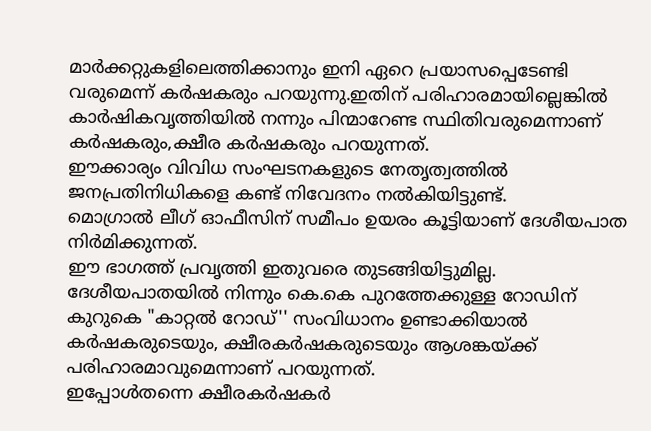മാർക്കറ്റുകളിലെത്തിക്കാനും ഇനി ഏറെ പ്രയാസപ്പെടേണ്ടി വരുമെന്ന് കർഷകരും പറയുന്നു.ഇതിന് പരിഹാരമായില്ലെങ്കിൽ കാർഷികവൃത്തിയിൽ നന്നും പിന്മാറേണ്ട സ്ഥിതിവരുമെന്നാണ് കർഷകരും,ക്ഷീര കർഷകരും പറയുന്നത്.
ഈക്കാര്യം വിവിധ സംഘടനകളുടെ നേതൃത്വത്തിൽ ജനപ്രതിനിധികളെ കണ്ട് നിവേദനം നൽകിയിട്ടുണ്ട്.
മൊഗ്രാൽ ലീഗ് ഓഫീസിന് സമീപം ഉയരം കൂട്ടിയാണ് ദേശീയപാത നിർമിക്കുന്നത്.
ഈ ഭാഗത്ത് പ്രവൃത്തി ഇതുവരെ തുടങ്ങിയിട്ടുമില്ല. ദേശീയപാതയിൽ നിന്നും കെ.കെ പുറത്തേക്കുള്ള റോഡിന് കുറുകെ "കാറ്റൽ റോഡ്'' സംവിധാനം ഉണ്ടാക്കിയാൽ കർഷകരുടെയും, ക്ഷീരകർഷകരുടെയും ആശങ്കയ്ക്ക് പരിഹാരമാവുമെന്നാണ് പറയുന്നത്.
ഇപ്പോൾതന്നെ ക്ഷീരകർഷകർ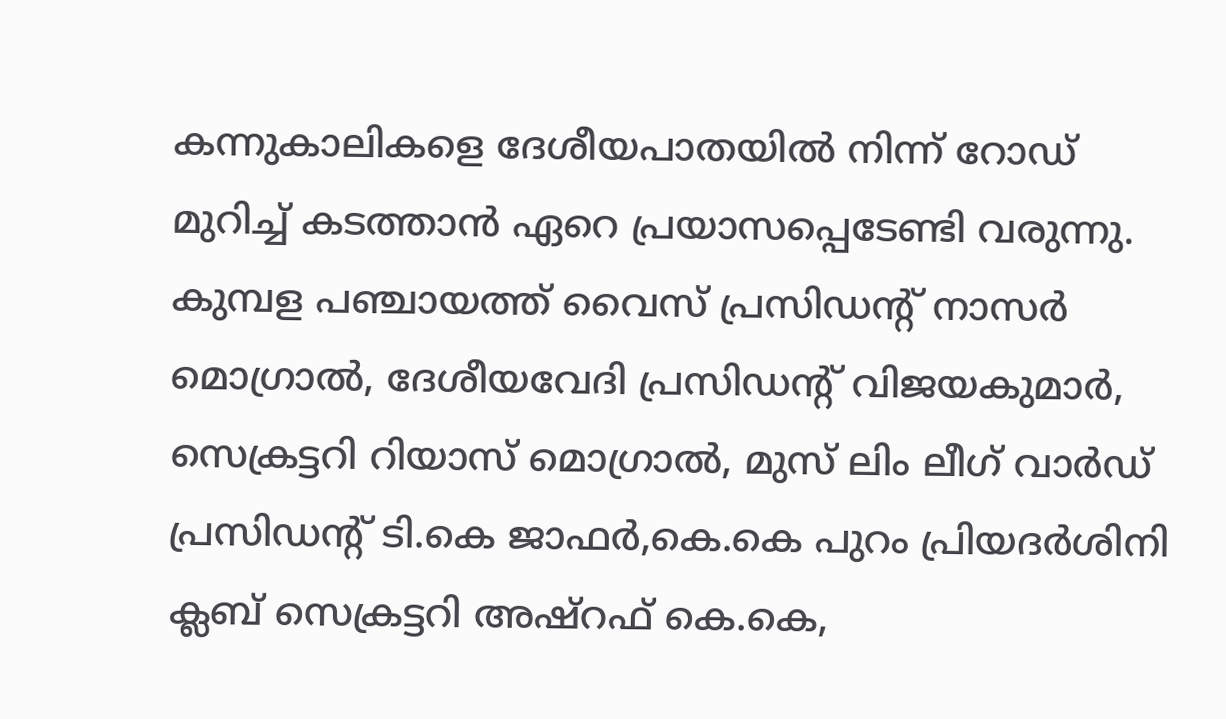കന്നുകാലികളെ ദേശീയപാതയിൽ നിന്ന് റോഡ് മുറിച്ച് കടത്താൻ ഏറെ പ്രയാസപ്പെടേണ്ടി വരുന്നു.
കുമ്പള പഞ്ചായത്ത് വൈസ് പ്രസിഡൻ്റ് നാസർ മൊഗ്രാൽ, ദേശീയവേദി പ്രസിഡൻ്റ് വിജയകുമാർ, സെക്രട്ടറി റിയാസ് മൊഗ്രാൽ, മുസ് ലിം ലീഗ് വാർഡ് പ്രസിഡൻ്റ് ടി.കെ ജാഫർ,കെ.കെ പുറം പ്രിയദർശിനി ക്ലബ് സെക്രട്ടറി അഷ്റഫ് കെ.കെ,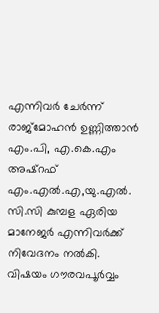എന്നിവർ ചേർന്ന് രാജ്മോഹൻ ഉണ്ണിത്താൻ എം.പി, എ.കെ.എം അഷ്റഫ് എം.എൽ.എ,യു.എൽ. സി.സി കുമ്പള ഏരിയ മാനേജർ എന്നിവർക്ക് നിവേദനം നൽകി.
വിഷയം ഗൗരവപൂർവ്വം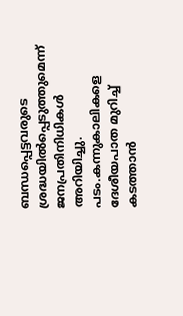ബന്ധപ്പെട്ടവരുടെ ശ്രദ്ധയിൽപ്പെടുത്തുമെന്ന് ജനപ്രതിനിധികൾ അറിയിച്ചു.
പടം.കന്നുകാലികളെ ദേശീയപാത മുറിച്ച് കടത്താൻ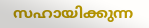സഹായിക്കുന്ന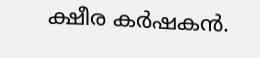ക്ഷീര കർഷകൻ.